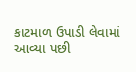કાટમાળ ઉપાડી લેવામાં આવ્યા પછી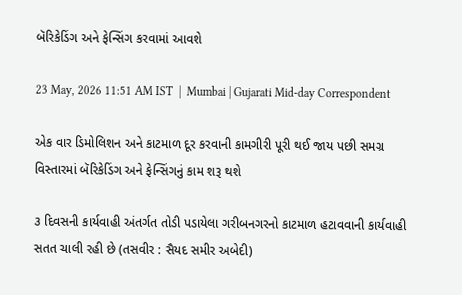બૅરિકેડિંગ અને ફેન્સિંગ કરવામાં આવશે

23 May, 2026 11:51 AM IST  |  Mumbai | Gujarati Mid-day Correspondent

એક વાર ડિમોલિશન અને કાટમાળ દૂર કરવાની કામગીરી પૂરી થઈ જાય પછી સમગ્ર વિસ્તારમાં બૅરિકેડિંગ અને ફેન્સિંગનું કામ શરૂ થશે

૩ દિવસની કાર્યવાહી અંતર્ગત તોડી પડાયેલા ગરીબનગરનો કાટમાળ હટાવવાની કાર્યવાહી સતત ચાલી રહી છે (તસવીર : સૈયદ સમીર અબેદી)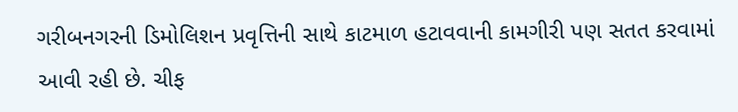ગરીબનગરની ડિમોલિશન પ્રવૃત્તિની સાથે કાટમાળ હટાવવાની કામગીરી પણ સતત કરવામાં આવી રહી છે. ચીફ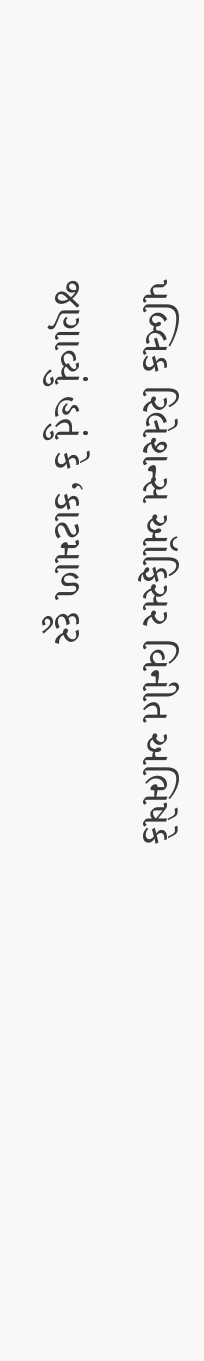પબ્લિક રિલેશન્સ ઑફિસર વિનીત અભિષેકે જણાવ્યું હતું કે ‘કાટમાળ દૂર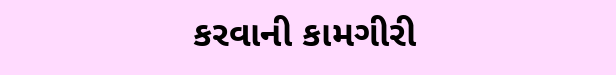કરવાની કામગીરી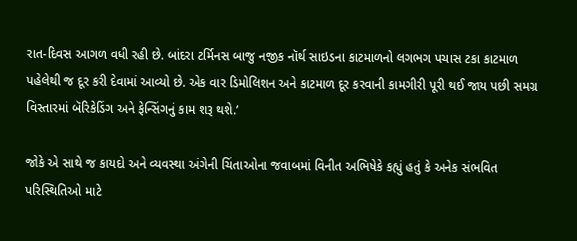રાત-દિવસ આગળ વધી રહી છે. બાંદરા ટર્મિનસ બાજુ નજીક નૉર્થ સાઇડના કાટમાળનો લગભગ પચાસ ટકા કાટમાળ પહેલેથી જ દૂર કરી દેવામાં આવ્યો છે. એક વાર ડિમોલિશન અને કાટમાળ દૂર કરવાની કામગીરી પૂરી થઈ જાય પછી સમગ્ર વિસ્તારમાં બૅરિકેડિંગ અને ફેન્સિંગનું કામ શરૂ થશે.’

જોકે એ સાથે જ કાયદો અને વ્યવસ્થા અંગેની ચિંતાઓના જવાબમાં વિનીત અભિષેકે કહ્યું હતું કે અનેક સંભવિત પરિસ્થિતિઓ માટે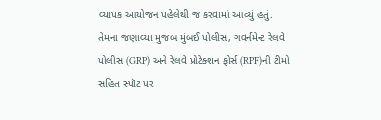વ્યાપક આયોજન પહેલેથી જ કરવામાં આવ્યું હતું. તેમના જણાવ્યા મુજબ મુંબઈ પોલીસ, ગવર્નમેન્ટ રેલવે પોલીસ (GRP) અને રેલવે પ્રોટેક્શન ફોર્સ (RPF)ની ટીમો સહિત સ્પૉટ પર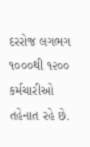દરરોજ લગભગ ૧૦૦૦થી ૧૨૦૦ કર્મચારીઓ તહેનાત રહે છે.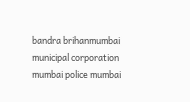bandra brihanmumbai municipal corporation mumbai police mumbai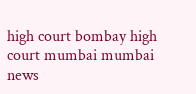high court bombay high court mumbai mumbai news